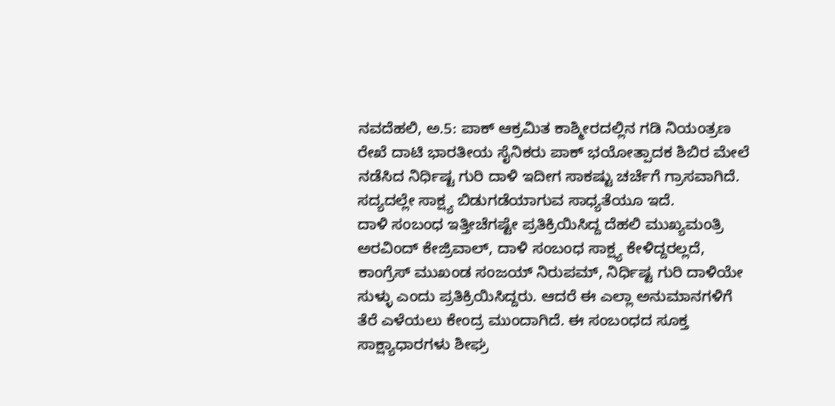ನವದೆಹಲಿ, ಅ.5: ಪಾಕ್ ಆಕ್ರಮಿತ ಕಾಶ್ಮೀರದಲ್ಲಿನ ಗಡಿ ನಿಯಂತ್ರಣ ರೇಖೆ ದಾಟಿ ಭಾರತೀಯ ಸೈನಿಕರು ಪಾಕ್ ಭಯೋತ್ಪಾದಕ ಶಿಬಿರ ಮೇಲೆ ನಡೆಸಿದ ನಿರ್ಧಿಷ್ಟ ಗುರಿ ದಾಳಿ ಇದೀಗ ಸಾಕಷ್ಟು ಚರ್ಚೆಗೆ ಗ್ರಾಸವಾಗಿದೆ. ಸದ್ಯದಲ್ಲೇ ಸಾಕ್ಷ್ಯ ಬಿಡುಗಡೆಯಾಗುವ ಸಾಧ್ಯತೆಯೂ ಇದೆ.
ದಾಳಿ ಸಂಬಂಧ ಇತ್ತೀಚೆಗಷ್ಟೇ ಪ್ರತಿಕ್ರಿಯಿಸಿದ್ದ ದೆಹಲಿ ಮುಖ್ಯಮಂತ್ರಿ ಅರವಿಂದ್ ಕೇಜ್ರಿವಾಲ್, ದಾಳಿ ಸಂಬಂಧ ಸಾಕ್ಷ್ಯ ಕೇಳಿದ್ದರಲ್ಲದೆ, ಕಾಂಗ್ರೆಸ್ ಮುಖಂಡ ಸಂಜಯ್ ನಿರುಪಮ್, ನಿರ್ಧಿಷ್ಟ ಗುರಿ ದಾಳಿಯೇ ಸುಳ್ಳು ಎಂದು ಪ್ರತಿಕ್ರಿಯಿಸಿದ್ದರು. ಆದರೆ ಈ ಎಲ್ಲಾ ಅನುಮಾನಗಳಿಗೆ ತೆರೆ ಎಳೆಯಲು ಕೇಂದ್ರ ಮುಂದಾಗಿದೆ. ಈ ಸಂಬಂಧದ ಸೂಕ್ತ ಸಾಕ್ಷ್ಯಾಧಾರಗಳು ಶೀಘ್ರ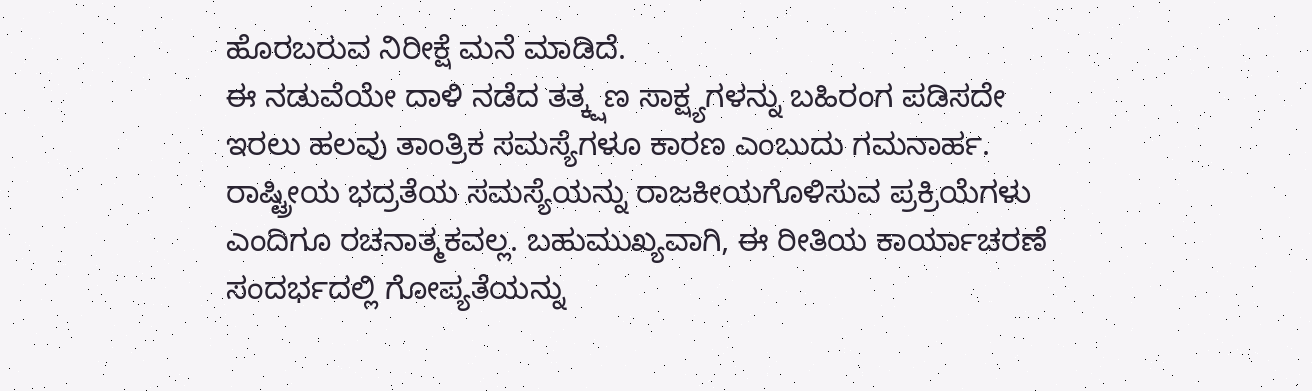ಹೊರಬರುವ ನಿರೀಕ್ಷೆ ಮನೆ ಮಾಡಿದೆ.
ಈ ನಡುವೆಯೇ ದಾಳಿ ನಡೆದ ತತ್ಕ್ಷಣ ಸಾಕ್ಷ್ಯಗಳನ್ನು ಬಹಿರಂಗ ಪಡಿಸದೇ ಇರಲು ಹಲವು ತಾಂತ್ರಿಕ ಸಮಸ್ಯೆಗಳೂ ಕಾರಣ ಎಂಬುದು ಗಮನಾರ್ಹ. ರಾಷ್ಟ್ರೀಯ ಭದ್ರತೆಯ ಸಮಸ್ಯೆಯನ್ನು ರಾಜಕೀಯಗೊಳಿಸುವ ಪ್ರಕ್ರಿಯೆಗಳು ಎಂದಿಗೂ ರಚನಾತ್ಮಕವಲ್ಲ. ಬಹುಮುಖ್ಯವಾಗಿ, ಈ ರೀತಿಯ ಕಾರ್ಯಾಚರಣೆ ಸಂದರ್ಭದಲ್ಲಿ ಗೋಪ್ಯತೆಯನ್ನು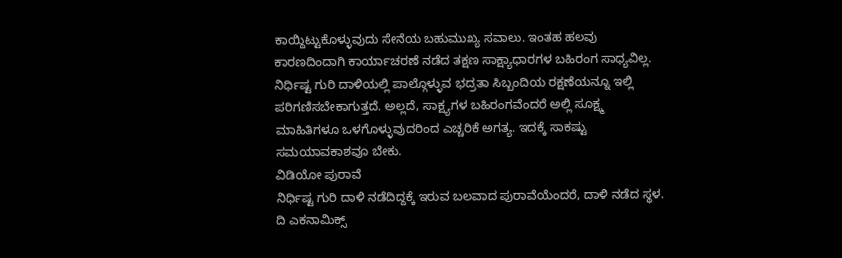ಕಾಯ್ದಿಟ್ಟುಕೊಳ್ಳುವುದು ಸೇನೆಯ ಬಹುಮುಖ್ಯ ಸವಾಲು. ಇಂತಹ ಹಲವು ಕಾರಣದಿಂದಾಗಿ ಕಾರ್ಯಾಚರಣೆ ನಡೆದ ತಕ್ಷಣ ಸಾಕ್ಷ್ಯಾಧಾರಗಳ ಬಹಿರಂಗ ಸಾಧ್ಯವಿಲ್ಲ. ನಿರ್ಧಿಷ್ಟ ಗುರಿ ದಾಳಿಯಲ್ಲಿ ಪಾಲ್ಗೊಳ್ಳುವ ಭದ್ರತಾ ಸಿಬ್ಬಂದಿಯ ರಕ್ಷಣೆಯನ್ನೂ ಇಲ್ಲಿ ಪರಿಗಣಿಸಬೇಕಾಗುತ್ತದೆ. ಅಲ್ಲದೆ, ಸಾಕ್ಷ್ಯಗಳ ಬಹಿರಂಗವೆಂದರೆ ಅಲ್ಲಿ ಸೂಕ್ಷ್ಮ ಮಾಹಿತಿಗಳೂ ಒಳಗೊಳ್ಳುವುದರಿಂದ ಎಚ್ಚರಿಕೆ ಅಗತ್ಯ. ಇದಕ್ಕೆ ಸಾಕಷ್ಟು ಸಮಯಾವಕಾಶವೂ ಬೇಕು.
ವಿಡಿಯೋ ಪುರಾವೆ
ನಿರ್ಧಿಷ್ಟ ಗುರಿ ದಾಳಿ ನಡೆದಿದ್ದಕ್ಕೆ ಇರುವ ಬಲವಾದ ಪುರಾವೆಯೆಂದರೆ, ದಾಳಿ ನಡೆದ ಸ್ಥಳ. ದಿ ಎಕನಾಮಿಕ್ಸ್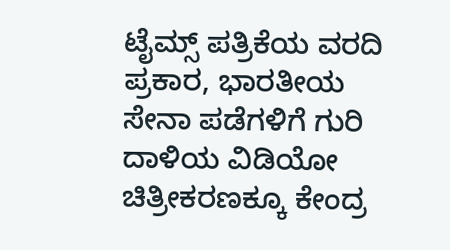ಟೈಮ್ಸ್ ಪತ್ರಿಕೆಯ ವರದಿ ಪ್ರಕಾರ, ಭಾರತೀಯ ಸೇನಾ ಪಡೆಗಳಿಗೆ ಗುರಿ ದಾಳಿಯ ವಿಡಿಯೋ ಚಿತ್ರೀಕರಣಕ್ಕೂ ಕೇಂದ್ರ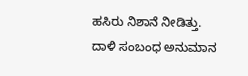ಹಸಿರು ನಿಶಾನೆ ನೀಡಿತ್ತು. ದಾಳಿ ಸಂಬಂಧ ಅನುಮಾನ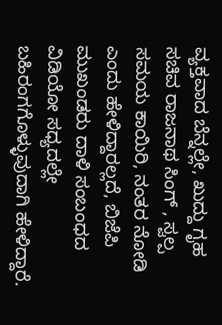ವ್ಯಕ್ತವಾದ ಬೆನ್ನಲ್ಲೇ, ಖುದ್ದು ಗೃಹ ಸಚಿವ ರಾಜನಾಥ ಸಿಂಗ್ , ಸ್ವಲ್ಪ ಸಮಯ ಕಾಯಿರಿ, ನಂತರ ನೋಡಿ ಎಂದು ಹೇಳಿದ್ದಾರಲ್ಲದೆ, ಬಿಜೆಪಿ ಮುಖಂಡರು ದಾಳಿ ಸಂಬಂಧದ ವಿಡಿಯೋ ಸಧ್ಯದಲ್ಲೇ ಬಹಿರಂಗಗೊಳ್ಳುವುದಾಗಿ ಹೇಳಿದ್ದಾರೆ.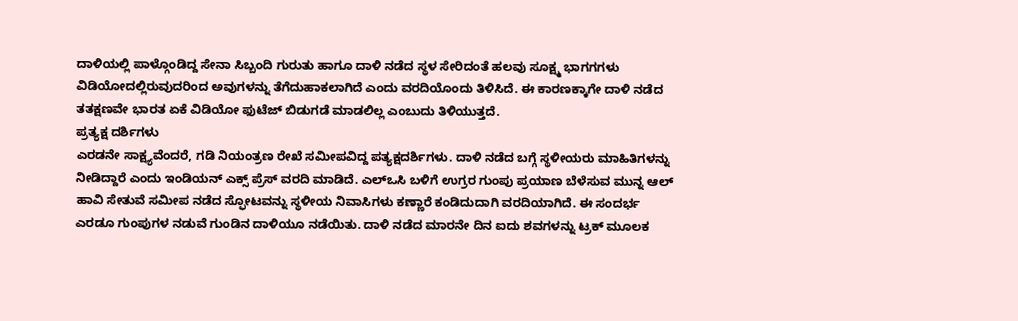ದಾಳಿಯಲ್ಲಿ ಪಾಳ್ಗೊಂಡಿದ್ದ ಸೇನಾ ಸಿಬ್ಬಂದಿ ಗುರುತು ಹಾಗೂ ದಾಳಿ ನಡೆದ ಸ್ಥಳ ಸೇರಿದಂತೆ ಹಲವು ಸೂಕ್ಷ್ಮ ಭಾಗಗಗಳು ವಿಡಿಯೋದಲ್ಲಿರುವುದರಿಂದ ಅವುಗಳನ್ನು ತೆಗೆದುಹಾಕಲಾಗಿದೆ ಎಂದು ವರದಿಯೊಂದು ತಿಳಿಸಿದೆ. ಈ ಕಾರಣಕ್ಕಾಗೇ ದಾಳಿ ನಡೆದ ತತಕ್ಷಣವೇ ಭಾರತ ಏಕೆ ವಿಡಿಯೋ ಫುಟೆಜ್ ಬಿಡುಗಡೆ ಮಾಡಲಿಲ್ಲ ಎಂಬುದು ತಿಳಿಯುತ್ತದೆ.
ಪ್ರತ್ಯಕ್ಷ ದರ್ಶಿಗಳು
ಎರಡನೇ ಸಾಕ್ಷ್ಯವೆಂದರೆ, ಗಡಿ ನಿಯಂತ್ರಣ ರೇಖೆ ಸಮೀಪವಿದ್ದ ಪತ್ಯಕ್ಷದರ್ಶಿಗಳು. ದಾಳಿ ನಡೆದ ಬಗ್ಗೆ ಸ್ಥಳೀಯರು ಮಾಹಿತಿಗಳನ್ನು ನೀಡಿದ್ದಾರೆ ಎಂದು ಇಂಡಿಯನ್ ಎಕ್ಸ್ ಪ್ರೆಸ್ ವರದಿ ಮಾಡಿದೆ. ಎಲ್ಒಸಿ ಬಳಿಗೆ ಉಗ್ರರ ಗುಂಪು ಪ್ರಯಾಣ ಬೆಳೆಸುವ ಮುನ್ನ ಆಲ್ ಹಾವಿ ಸೇತುವೆ ಸಮೀಪ ನಡೆದ ಸ್ಫೋಟವನ್ನು ಸ್ಥಳೀಯ ನಿವಾಸಿಗಳು ಕಣ್ಣಾರೆ ಕಂಡಿದುದಾಗಿ ವರದಿಯಾಗಿದೆ. ಈ ಸಂದರ್ಭ ಎರಡೂ ಗುಂಪುಗಳ ನಡುವೆ ಗುಂಡಿನ ದಾಳಿಯೂ ನಡೆಯಿತು. ದಾಳಿ ನಡೆದ ಮಾರನೇ ದಿನ ಐದು ಶವಗಳನ್ನು ಟ್ರಕ್ ಮೂಲಕ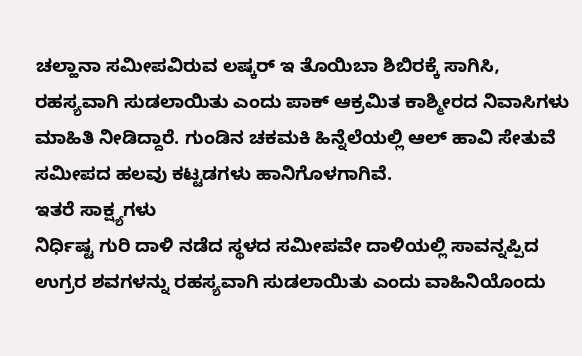ಚಲ್ಹಾನಾ ಸಮೀಪವಿರುವ ಲಷ್ಕರ್ ಇ ತೊಯಿಬಾ ಶಿಬಿರಕ್ಕೆ ಸಾಗಿಸಿ, ರಹಸ್ಯವಾಗಿ ಸುಡಲಾಯಿತು ಎಂದು ಪಾಕ್ ಆಕ್ರಮಿತ ಕಾಶ್ಮೀರದ ನಿವಾಸಿಗಳು ಮಾಹಿತಿ ನೀಡಿದ್ದಾರೆ. ಗುಂಡಿನ ಚಕಮಕಿ ಹಿನ್ನೆಲೆಯಲ್ಲಿ ಆಲ್ ಹಾವಿ ಸೇತುವೆ ಸಮೀಪದ ಹಲವು ಕಟ್ಟಡಗಳು ಹಾನಿಗೊಳಗಾಗಿವೆ.
ಇತರೆ ಸಾಕ್ಷ್ಯಗಳು
ನಿರ್ಧಿಷ್ಟ ಗುರಿ ದಾಳಿ ನಡೆದ ಸ್ಥಳದ ಸಮೀಪವೇ ದಾಳಿಯಲ್ಲಿ ಸಾವನ್ನಪ್ಪಿದ ಉಗ್ರರ ಶವಗಳನ್ನು ರಹಸ್ಯವಾಗಿ ಸುಡಲಾಯಿತು ಎಂದು ವಾಹಿನಿಯೊಂದು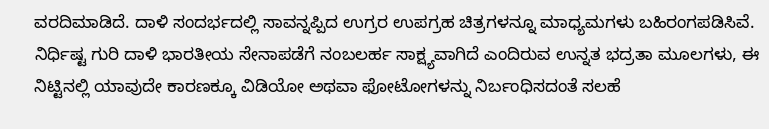ವರದಿಮಾಡಿದೆ. ದಾಳಿ ಸಂದರ್ಭದಲ್ಲಿ ಸಾವನ್ನಪ್ಪಿದ ಉಗ್ರರ ಉಪಗ್ರಹ ಚಿತ್ರಗಳನ್ನೂ ಮಾಧ್ಯಮಗಳು ಬಹಿರಂಗಪಡಿಸಿವೆ. ನಿರ್ಧಿಷ್ಟ ಗುರಿ ದಾಳಿ ಭಾರತೀಯ ಸೇನಾಪಡೆಗೆ ನಂಬಲರ್ಹ ಸಾಕ್ಷ್ಯವಾಗಿದೆ ಎಂದಿರುವ ಉನ್ನತ ಭದ್ರತಾ ಮೂಲಗಳು, ಈ ನಿಟ್ಟಿನಲ್ಲಿ ಯಾವುದೇ ಕಾರಣಕ್ಕೂ ವಿಡಿಯೋ ಅಥವಾ ಫೋಟೋಗಳನ್ನು ನಿರ್ಬಂಧಿಸದಂತೆ ಸಲಹೆ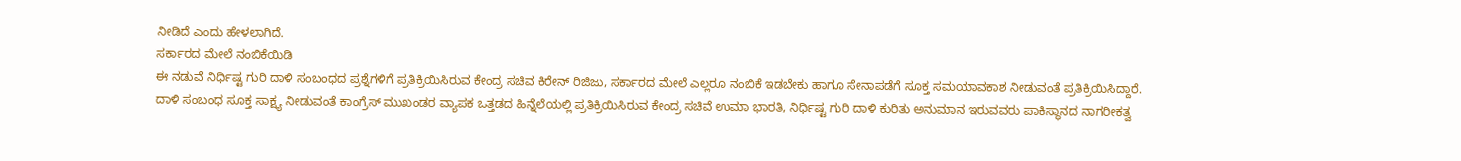ನೀಡಿದೆ ಎಂದು ಹೇಳಲಾಗಿದೆ.
ಸರ್ಕಾರದ ಮೇಲೆ ನಂಬಿಕೆಯಿಡಿ
ಈ ನಡುವೆ ನಿರ್ಧಿಷ್ಟ ಗುರಿ ದಾಳಿ ಸಂಬಂಧದ ಪ್ರಶ್ನೆಗಳಿಗೆ ಪ್ರತಿಕ್ರಿಯಿಸಿರುವ ಕೇಂದ್ರ ಸಚಿವ ಕಿರೇನ್ ರಿಜಿಜು, ಸರ್ಕಾರದ ಮೇಲೆ ಎಲ್ಲರೂ ನಂಬಿಕೆ ಇಡಬೇಕು ಹಾಗೂ ಸೇನಾಪಡೆಗೆ ಸೂಕ್ತ ಸಮಯಾವಕಾಶ ನೀಡುವಂತೆ ಪ್ರತಿಕ್ರಿಯಿಸಿದ್ದಾರೆ.
ದಾಳಿ ಸಂಬಂಧ ಸೂಕ್ತ ಸಾಕ್ಷ್ಯ ನೀಡುವಂತೆ ಕಾಂಗ್ರೆಸ್ ಮುಖಂಡರ ವ್ಯಾಪಕ ಒತ್ತಡದ ಹಿನ್ನೆಲೆಯಲ್ಲಿ ಪ್ರತಿಕ್ರಿಯಿಸಿರುವ ಕೇಂದ್ರ ಸಚಿವೆ ಉಮಾ ಭಾರತಿ, ನಿರ್ಧಿಷ್ಟ ಗುರಿ ದಾಳಿ ಕುರಿತು ಅನುಮಾನ ಇರುವವರು ಪಾಕಿಸ್ಥಾನದ ನಾಗರೀಕತ್ವ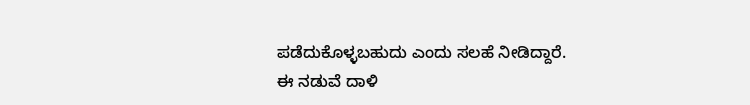ಪಡೆದುಕೊಳ್ಳಬಹುದು ಎಂದು ಸಲಹೆ ನೀಡಿದ್ದಾರೆ.
ಈ ನಡುವೆ ದಾಳಿ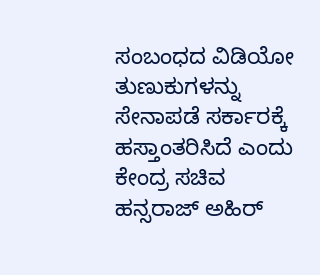ಸಂಬಂಧದ ವಿಡಿಯೋ ತುಣುಕುಗಳನ್ನು ಸೇನಾಪಡೆ ಸರ್ಕಾರಕ್ಕೆ ಹಸ್ತಾಂತರಿಸಿದೆ ಎಂದು ಕೇಂದ್ರ ಸಚಿವ ಹನ್ಸರಾಜ್ ಅಹಿರ್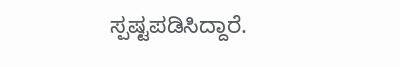ಸ್ಪಷ್ಟಪಡಿಸಿದ್ದಾರೆ.